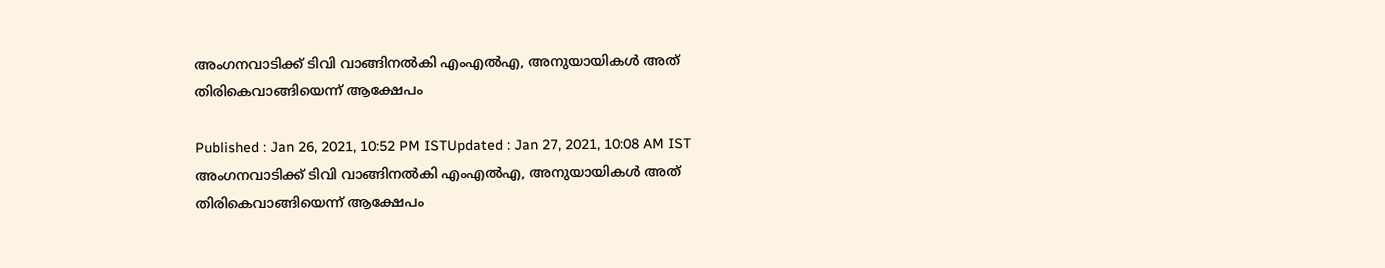അംഗനവാടിക്ക് ടിവി വാങ്ങിനൽകി എംഎൽഎ, അനുയായികള്‍ അത് തിരികെവാങ്ങിയെന്ന് ആക്ഷേപം

Published : Jan 26, 2021, 10:52 PM ISTUpdated : Jan 27, 2021, 10:08 AM IST
അംഗനവാടിക്ക് ടിവി വാങ്ങിനൽകി എംഎൽഎ, അനുയായികള്‍ അത് തിരികെവാങ്ങിയെന്ന് ആക്ഷേപം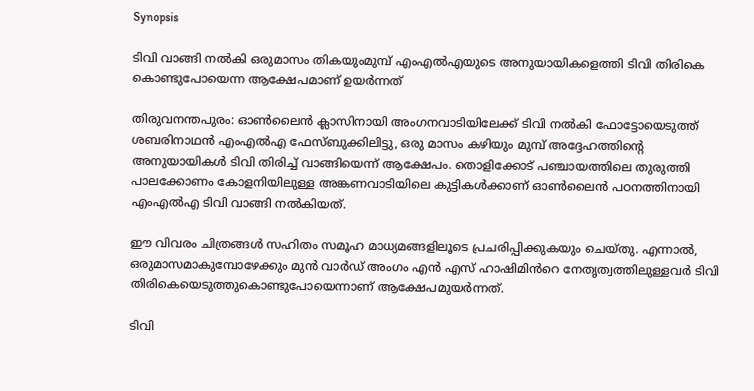Synopsis

ടിവി വാങ്ങി നല്‍കി ഒരുമാസം തികയുംമുമ്പ് എംഎൽഎയുടെ അനുയായികളെത്തി ടിവി തിരികെ കൊണ്ടുപോയെന്ന ആക്ഷേപമാണ് ഉയർന്നത്

തിരുവനന്തപുരം: ഓണ്‍ലൈന്‍ ക്ലാസിനായി അംഗനവാടിയിലേക്ക് ടിവി നല്‍കി ഫോട്ടോയെടുത്ത് ശബരിനാഥൻ എംഎല്‍എ ഫേസ്ബുക്കിലിട്ടു, ഒരു മാസം കഴിയും മുമ്പ് അദ്ദേഹത്തിൻ്റെ അനുയായികൾ ടിവി തിരിച്ച് വാങ്ങിയെന്ന് ആക്ഷേപം. തൊളിക്കോട് പഞ്ചായത്തിലെ തുരുത്തി പാലക്കോണം കോളനിയിലുള്ള അങ്കണവാടിയിലെ കുട്ടികള്‍ക്കാണ് ഓൺലൈൻ പഠനത്തിനായി എംഎല്‍എ ടിവി വാങ്ങി നല്‍കിയത്.

ഈ വിവരം ചിത്രങ്ങൾ സഹിതം സമൂഹ മാധ്യമങ്ങളിലൂടെ പ്രചരിപ്പിക്കുകയും ചെയ്തു. എന്നാൽ, ഒരുമാസമാകുമ്പോഴേക്കും മുൻ വാർഡ് അംഗം എൻ എസ് ഹാഷിമിൻറെ നേതൃത്വത്തിലുള്ളവർ ടിവി തിരികെയെടുത്തുകൊണ്ടുപോയെന്നാണ് ആക്ഷേപമുയർന്നത്.

ടിവി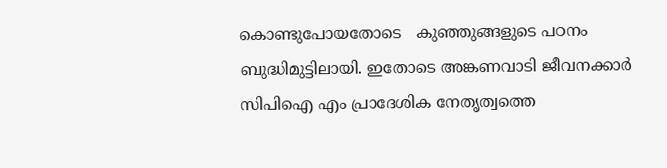കൊണ്ടുപോയതോടെ   കുഞ്ഞുങ്ങളുടെ പഠനം ബുദ്ധിമുട്ടിലായി. ഇതോടെ അങ്കണവാടി ജീവനക്കാർ സിപിഐ എം പ്രാദേശിക നേതൃത്വത്തെ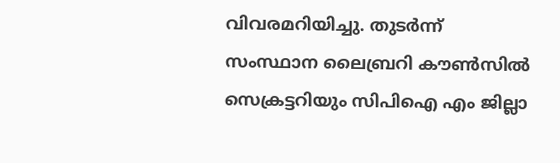വിവരമറിയിച്ചു. തുടർന്ന് സംസ്ഥാന ലൈബ്രറി കൗൺസിൽ സെക്രട്ടറിയും സിപിഐ എം ജില്ലാ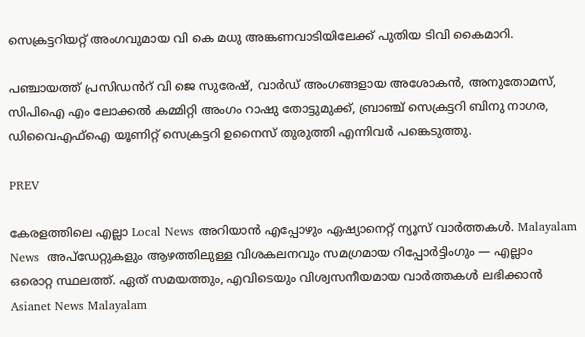സെക്രട്ടറിയറ്റ് അംഗവുമായ വി കെ മധു അങ്കണവാടിയിലേക്ക് പുതിയ ടിവി കൈമാറി.

പഞ്ചായത്ത് പ്രസിഡൻറ് വി ജെ സുരേഷ്, വാർഡ് അംഗങ്ങളായ അശോകൻ, അനുതോമസ്, സിപിഐ എം ലോക്കൽ കമ്മിറ്റി അംഗം റാഷു തോട്ടുമുക്ക്, ബ്രാഞ്ച് സെക്രട്ടറി ബിനു നാഗര, ഡിവൈഎഫ്ഐ യൂണിറ്റ് സെക്രട്ടറി ഉനൈസ് തുരുത്തി എന്നിവർ പങ്കെടുത്തു.

PREV

കേരളത്തിലെ എല്ലാ Local News അറിയാൻ എപ്പോഴും ഏഷ്യാനെറ്റ് ന്യൂസ് വാർത്തകൾ. Malayalam News  അപ്‌ഡേറ്റുകളും ആഴത്തിലുള്ള വിശകലനവും സമഗ്രമായ റിപ്പോർട്ടിംഗും — എല്ലാം ഒരൊറ്റ സ്ഥലത്ത്. ഏത് സമയത്തും, എവിടെയും വിശ്വസനീയമായ വാർത്തകൾ ലഭിക്കാൻ Asianet News Malayalam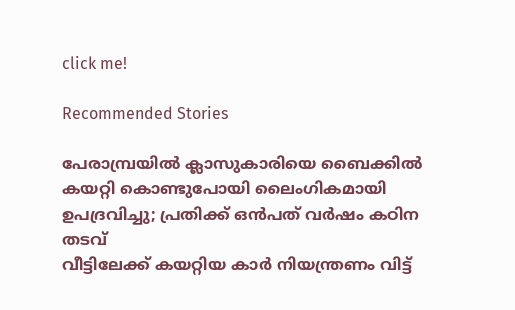click me!

Recommended Stories

പേരാമ്പ്രയിൽ ക്ലാസുകാരിയെ ബൈക്കില്‍ കയറ്റി കൊണ്ടുപോയി ലൈംഗികമായി ഉപദ്രവിച്ചു; പ്രതിക്ക് ഒന്‍പത് വര്‍ഷം കഠിന തടവ്
വീട്ടിലേക്ക് കയറ്റിയ കാർ നിയന്ത്രണം വിട്ട്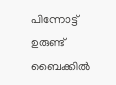പിന്നോട്ട് ഉരുണ്ട് ബൈക്കിൽ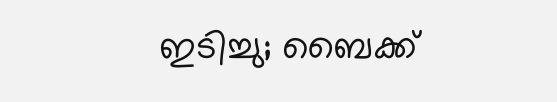ഇടിച്ചു; ബൈക്ക്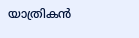യാത്രികൻ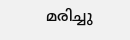മരിച്ചു